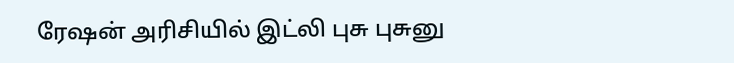ரேஷன் அரிசியில் இட்லி புசு புசுனு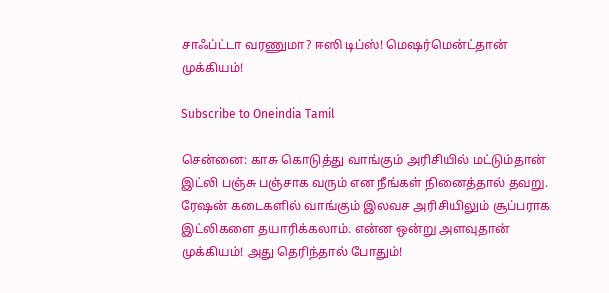சாஃப்ட்டா வரணுமா? ஈஸி டிப்ஸ்! மெஷர்மென்ட்தான் முக்கியம்!

Subscribe to Oneindia Tamil

சென்னை: காசு கொடுத்து வாங்கும் அரிசியில் மட்டும்தான் இட்லி பஞ்சு பஞ்சாக வரும் என நீங்கள் நினைத்தால் தவறு. ரேஷன் கடைகளில் வாங்கும் இலவச அரிசியிலும் சூப்பராக இட்லிகளை தயாரிக்கலாம். என்ன ஒன்று அளவுதான் முக்கியம்! அது தெரிந்தால் போதும்!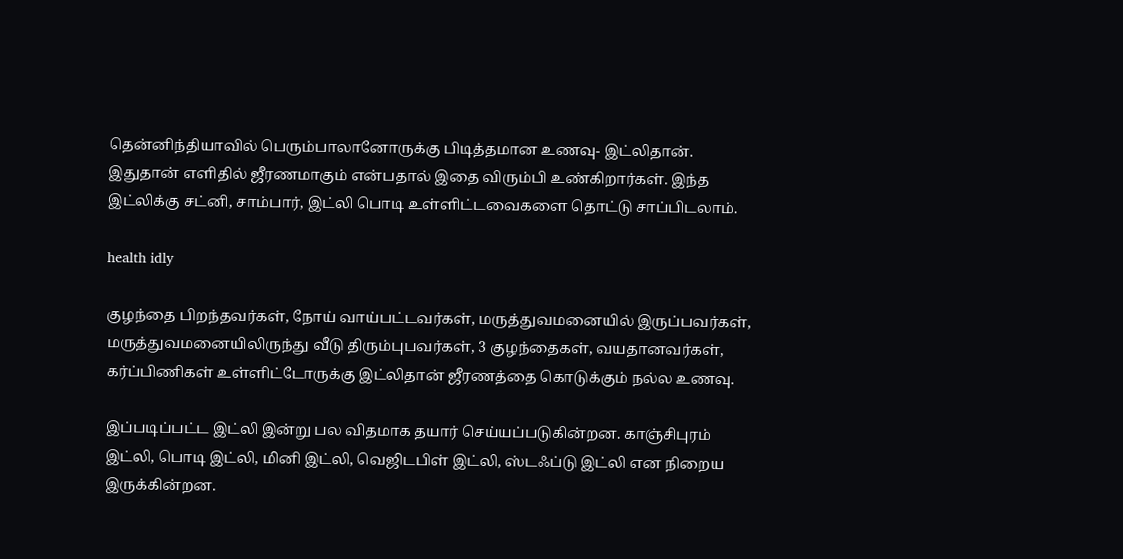தென்னிந்தியாவில் பெரும்பாலானோருக்கு பிடித்தமான உணவு- இட்லிதான். இதுதான் எளிதில் ஜீரணமாகும் என்பதால் இதை விரும்பி உண்கிறார்கள். இந்த இட்லிக்கு சட்னி, சாம்பார், இட்லி பொடி உள்ளிட்டவைகளை தொட்டு சாப்பிடலாம்.

health idly

குழந்தை பிறந்தவர்கள், நோய் வாய்பட்டவர்கள், மருத்துவமனையில் இருப்பவர்கள், மருத்துவமனையிலிருந்து வீடு திரும்புபவர்கள், 3 குழந்தைகள், வயதானவர்கள், கர்ப்பிணிகள் உள்ளிட்டோருக்கு இட்லிதான் ஜீரணத்தை கொடுக்கும் நல்ல உணவு.

இப்படிப்பட்ட இட்லி இன்று பல விதமாக தயார் செய்யப்படுகின்றன. காஞ்சிபுரம் இட்லி, பொடி இட்லி, மினி இட்லி, வெஜிடபிள் இட்லி, ஸ்டஃப்டு இட்லி என நிறைய இருக்கின்றன.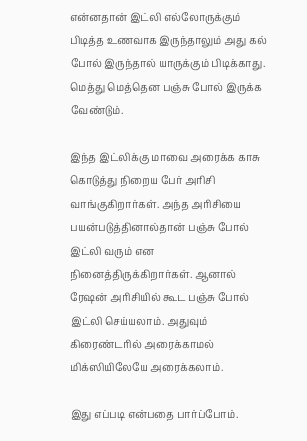என்னதான் இட்லி எல்லோருக்கும் பிடித்த உணவாக இருந்தாலும் அது கல் போல் இருந்தால் யாருக்கும் பிடிக்காது. மெத்து மெத்தென பஞ்சு போல் இருக்க வேண்டும்.

இந்த இட்லிக்கு மாவை அரைக்க காசு கொடுத்து நிறைய பேர் அரிசி வாங்குகிறார்கள். அந்த அரிசியை பயன்படுத்தினால்தான் பஞ்சு போல் இட்லி வரும் என நினைத்திருக்கிறார்கள். ஆனால் ரேஷன் அரிசியில் கூட பஞ்சு போல் இட்லி செய்யலாம். அதுவும் கிரைண்டரில் அரைக்காமல் மிக்ஸியிலேயே அரைக்கலாம்.

இது எப்படி என்பதை பார்ப்போம்.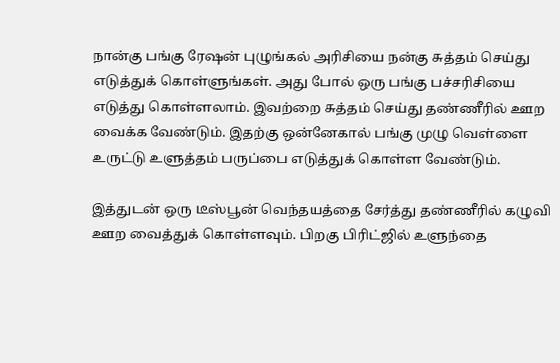நான்கு பங்கு ரேஷன் புழுங்கல் அரிசியை நன்கு சுத்தம் செய்து எடுத்துக் கொள்ளுங்கள். அது போல் ஒரு பங்கு பச்சரிசியை எடுத்து கொள்ளலாம். இவற்றை சுத்தம் செய்து தண்ணீரில் ஊற வைக்க வேண்டும். இதற்கு ஒன்னேகால் பங்கு முழு வெள்ளை உருட்டு உளுத்தம் பருப்பை எடுத்துக் கொள்ள வேண்டும்.

இத்துடன் ஒரு டீஸ்பூன் வெந்தயத்தை சேர்த்து தண்ணீரில் கழுவி ஊற வைத்துக் கொள்ளவும். பிறகு பிரிட்ஜில் உளுந்தை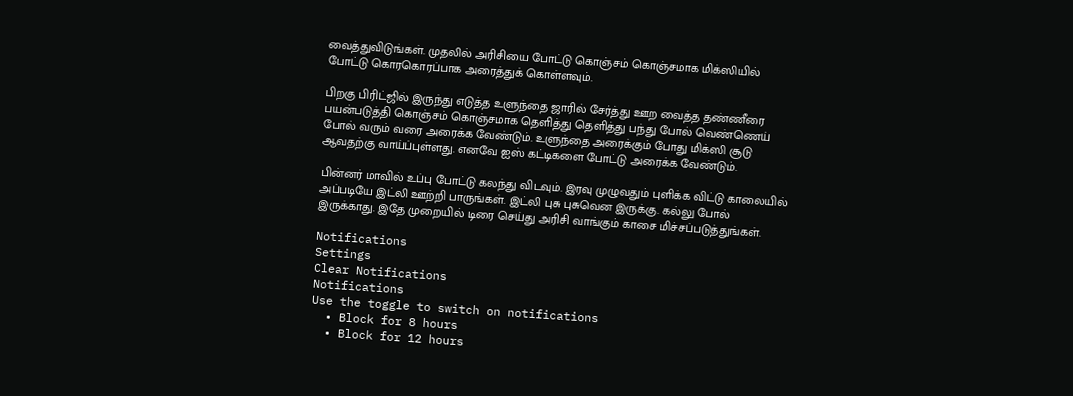வைத்துவிடுங்கள். முதலில் அரிசியை போட்டு கொஞ்சம் கொஞ்சமாக மிக்ஸியில் போட்டு கொரகொரப்பாக அரைத்துக் கொள்ளவும்.

பிறகு பிரிட்ஜில் இருந்து எடுத்த உளுந்தை ஜாரில் சேர்த்து ஊற வைத்த தண்ணீரை பயன்படுத்தி கொஞ்சம் கொஞ்சமாக தெளித்து தெளித்து பந்து போல் வெண்ணெய் போல் வரும் வரை அரைக்க வேண்டும். உளுந்தை அரைக்கும் போது மிக்ஸி சூடு ஆவதற்கு வாய்ப்புள்ளது. எனவே ஐஸ் கட்டிகளை போட்டு அரைக்க வேண்டும்.

பின்னர் மாவில் உப்பு போட்டு கலந்து விடவும். இரவு முழுவதும் புளிக்க விட்டு காலையில் அப்படியே இட்லி ஊற்றி பாருங்கள். இட்லி புசு புசுவென இருக்கு. கல்லு போல் இருக்காது. இதே முறையில் டிரை செய்து அரிசி வாங்கும் காசை மிச்சப்படுத்துங்கள்.

Notifications
Settings
Clear Notifications
Notifications
Use the toggle to switch on notifications
  • Block for 8 hours
  • Block for 12 hours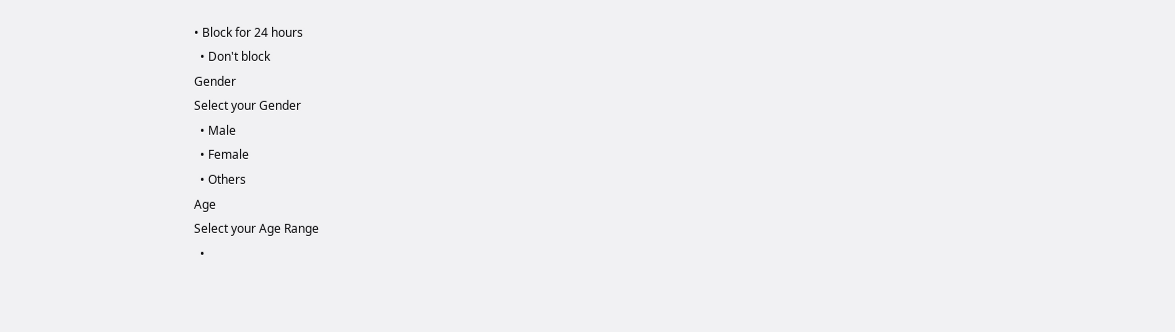• Block for 24 hours
  • Don't block
Gender
Select your Gender
  • Male
  • Female
  • Others
Age
Select your Age Range
  •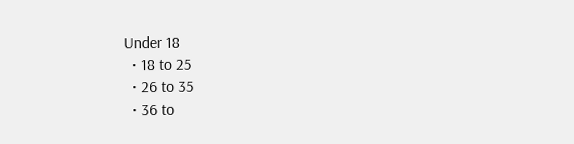Under 18
  • 18 to 25
  • 26 to 35
  • 36 to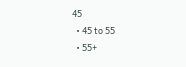45
  • 45 to 55
  • 55+